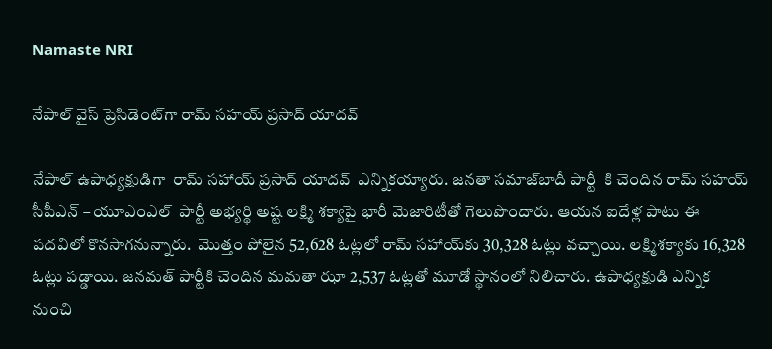Namaste NRI

నేపాల్ వైస్ ప్రెసిడెంట్‌గా రామ్ స‌హ‌య్ ప్ర‌సాద్ యాద‌వ్

నేపాల్ ఉపాధ్యక్షుడిగా  రామ్ స‌హాయ్ ప్ర‌సాద్ యాద‌వ్  ఎన్నిక‌య్యారు. జ‌న‌తా స‌మాజ్‌బాదీ పార్టీ  కి చెందిన రామ్ స‌హ‌య్ సీపీఎన్ – యూఎంఎల్  పార్టీ అభ్య‌ర్థి అష్ట‌ ల‌క్ష్మి శ‌క్యాపై భారీ మెజారిటీతో గెలుపొందారు. ఆయ‌న ఐదేళ్ల పాటు ఈ ప‌ద‌విలో కొన‌సాగ‌నున్నారు.  మొత్తం పోలైన 52,628 ఓట్ల‌లో రామ్ స‌హాయ్‌కు 30,328 ఓట్లు వ‌చ్చాయి. ల‌క్ష్మిశ‌క్యాకు 16,328 ఓట్లు ప‌డ్డాయి. జ‌న‌మ‌త్ పార్టీకి చెందిన మ‌మ‌తా ఝా 2,537 ఓట్ల‌తో మూడో స్థానంలో నిలిచారు. ఉపాధ్య‌క్షుడి ఎన్నిక నుంచి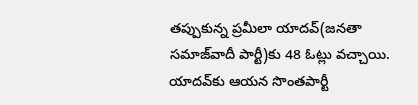త‌ప్పుకున్న ప్ర‌మీలా యాద‌వ్‌(జ‌న‌తా స‌మాజ్‌వాదీ పార్టీ)కు 48 ఓట్లు వ‌చ్చాయి. యాదవ్‌కు ఆయన సొంతపార్టీ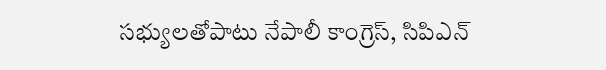సభ్యులతోపాటు నేపాలీ కాంగ్రెస్, సిపిఎన్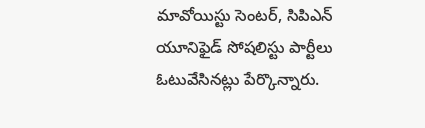మావోయిస్టు సెంటర్, సిపిఎన్ యూనిఫైడ్ సోషలిస్టు పార్టీలు ఓటువేసినట్లు పేర్కొన్నారు.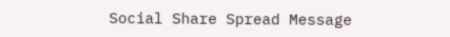Social Share Spread Message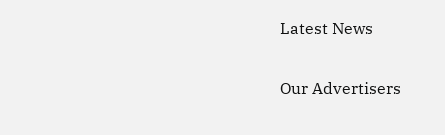Latest News

Our Advertisers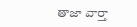తాజా వార్తా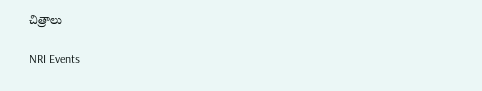చిత్రాలు

NRI Events